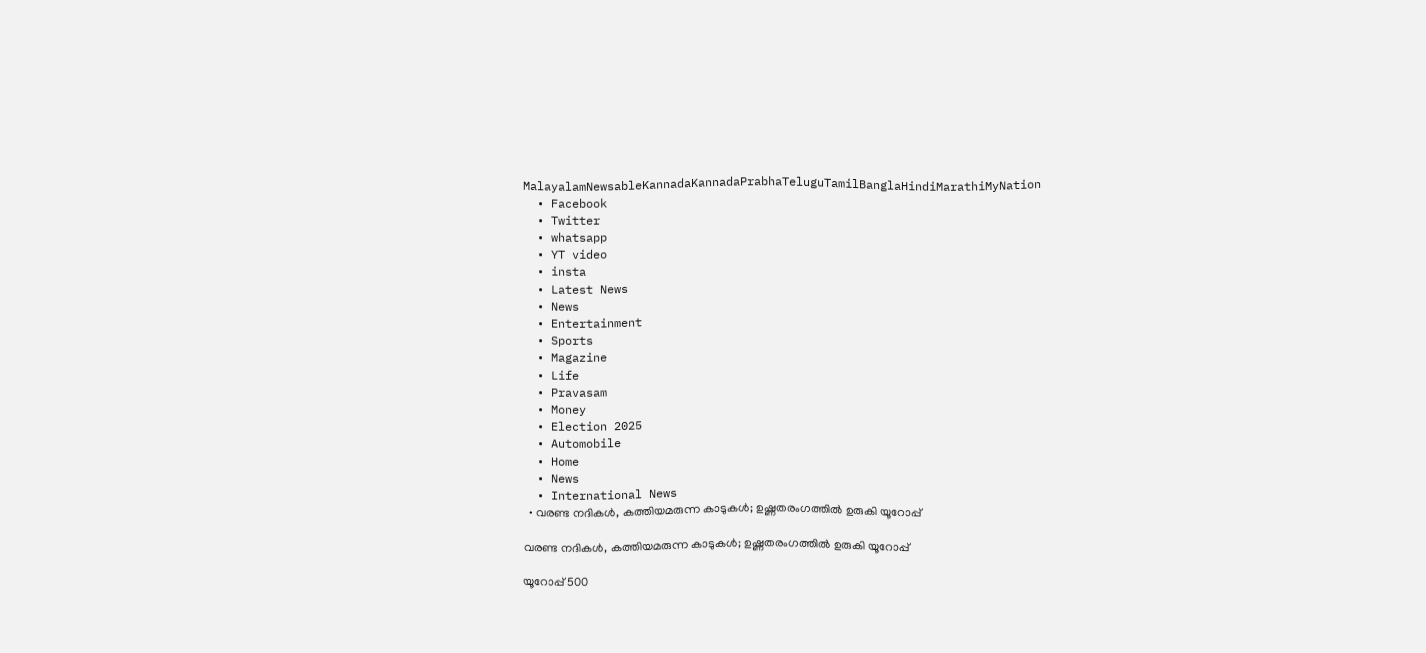MalayalamNewsableKannadaKannadaPrabhaTeluguTamilBanglaHindiMarathiMyNation
  • Facebook
  • Twitter
  • whatsapp
  • YT video
  • insta
  • Latest News
  • News
  • Entertainment
  • Sports
  • Magazine
  • Life
  • Pravasam
  • Money
  • Election 2025
  • Automobile
  • Home
  • News
  • International News
  • വരണ്ട നദികള്‍, കത്തിയമരുന്ന കാടുകള്‍; ഉഷ്ണതരംഗത്തില്‍ ഉരുകി യൂറോപ്പ്

വരണ്ട നദികള്‍, കത്തിയമരുന്ന കാടുകള്‍; ഉഷ്ണതരംഗത്തില്‍ ഉരുകി യൂറോപ്പ്

യൂറോപ്പ് 500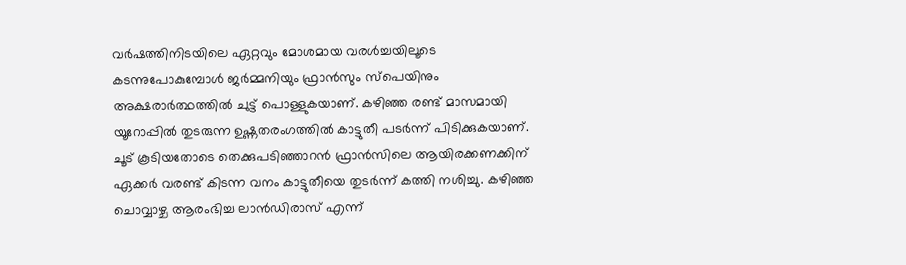വർഷത്തിനിടയിലെ ഏറ്റവും മോശമായ വരൾച്ചയിലൂടെ കടന്നുപോകുമ്പോൾ ജര്‍‌മ്മനിയും ഫ്രാന്‍സും സ്പെയിനും അക്ഷരാര്‍ത്ഥത്തില്‍ ചുട്ട് പൊള്ളുകയാണ്. കഴിഞ്ഞ രണ്ട് മാസമായി യൂറോപ്പില്‍ തുടരുന്ന ഉഷ്ണതരംഗത്തില്‍ കാട്ടുതീ പടര്‍ന്ന് പിടിക്കുകയാണ്. ചൂട് കൂടിയതോടെ തെക്കുപടിഞ്ഞാറൻ ഫ്രാൻസിലെ ആയിരക്കണക്കിന് ഏക്കർ വരണ്ട് കിടന്ന വനം കാട്ടുതീയെ തുടര്‍ന്ന് കത്തി നശിച്ചു. കഴിഞ്ഞ ചൊവ്വാഴ്ച ആരംഭിച്ച ലാന്‍ഡിരാസ് എന്ന്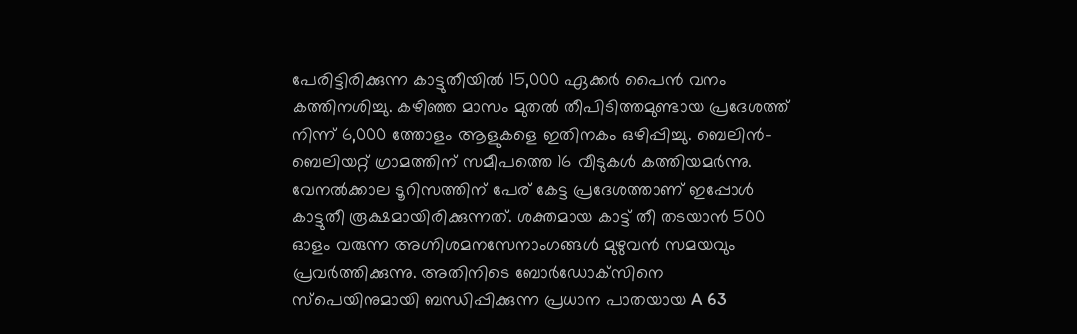പേരിട്ടിരിക്കുന്ന കാട്ടുതീയില്‍ 15,000 ഏക്കർ പൈൻ വനം കത്തിനശിച്ചു. കഴിഞ്ഞ മാസം മുതല്‍ തീപിടിത്തമുണ്ടായ പ്രദേശത്ത് നിന്ന് 6,000 ത്തോളം ആളുകളെ ഇതിനകം ഒഴിപ്പിച്ചു. ബെലിൻ-ബെലിയറ്റ് ഗ്രാമത്തിന് സമീപത്തെ 16 വീടുകൾ കത്തിയമര്‍ന്നു. വേനൽക്കാല ടൂറിസത്തിന് പേര് കേട്ട പ്രദേശത്താണ് ഇപ്പോള്‍ കാട്ടുതീ രൂക്ഷമായിരിക്കുന്നത്. ശക്തമായ കാട്ട് തീ തടയാന്‍ 500 ഓളം വരുന്ന അഗ്നിശമനസേനാംഗങ്ങള്‍ മുഴുവന്‍ സമയവും പ്രവര്‍ത്തിക്കുന്നു. അതിനിടെ ബോർഡോക്‌സിനെ സ്‌പെയിനുമായി ബന്ധിപ്പിക്കുന്ന പ്രധാന പാതയായ A 63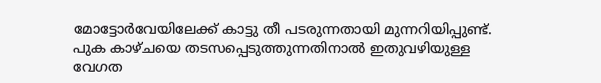മോട്ടോർവേയിലേക്ക് കാട്ടു തീ പടരുന്നതായി മുന്നറിയിപ്പുണ്ട്. പുക കാഴ്ചയെ തടസപ്പെടുത്തുന്നതിനാല്‍ ഇതുവഴിയുള്ള വേഗത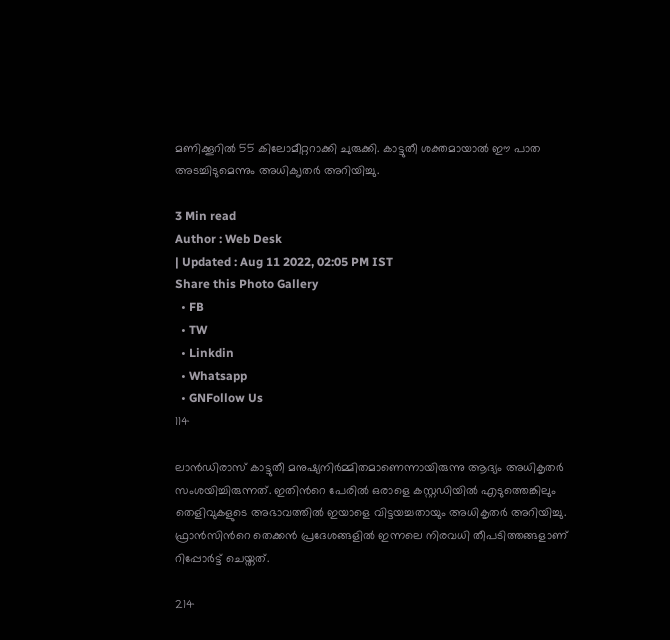മണിക്കൂറില്‍ 55 കിലോമീറ്ററാക്കി ചുരുക്കി. കാട്ടുതീ ശക്തമായാല്‍ ഈ പാത അടച്ചിടുമെന്നും അധിക‍ൃതര്‍ അറിയിച്ചു.

3 Min read
Author : Web Desk
| Updated : Aug 11 2022, 02:05 PM IST
Share this Photo Gallery
  • FB
  • TW
  • Linkdin
  • Whatsapp
  • GNFollow Us
114

ലാന്‍ഡിരാസ് കാട്ടുതീ മനുഷ്യനിര്‍മ്മിതമാണെന്നായിരുന്നു ആദ്യം അധികൃതര്‍ സംശയിച്ചിരുന്നത്. ഇതിന്‍റെ പേരില്‍ ഒരാളെ കസ്റ്റഡിയില്‍ എടുത്തെങ്കിലും തെളിവുകളുടെ അഭാവത്തില്‍ ഇയാളെ വിട്ടയച്ചതായും അധികൃതര്‍ അറിയിച്ചു. ഫ്രാന്‍സിന്‍റെ തെക്കന്‍ പ്രദേശങ്ങളില്‍ ഇന്നലെ നിരവധി തീപടിത്തങ്ങളാണ് റിപ്പോര്‍ട്ട് ചെയ്തത്.

214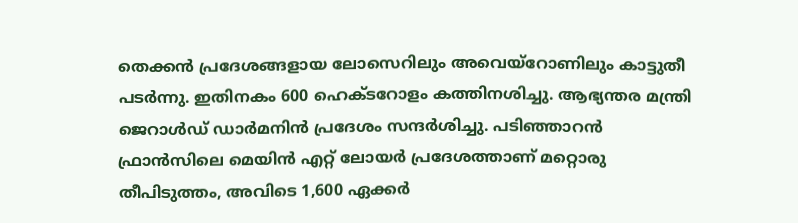തെക്കൻ പ്രദേശങ്ങളായ ലോസെറിലും അവെയ്‌റോണിലും കാട്ടുതീ പടര്‍ന്നു. ഇതിനകം 600 ഹെക്ടറോളം കത്തിനശിച്ചു. ആഭ്യന്തര മന്ത്രി ജെറാൾഡ് ഡാർമനിൻ പ്രദേശം സന്ദര്‍ശിച്ചു. പടിഞ്ഞാറൻ ഫ്രാൻസിലെ മെയിൻ എറ്റ് ലോയർ പ്രദേശത്താണ് മറ്റൊരു തീപിടുത്തം, അവിടെ 1,600 ഏക്കർ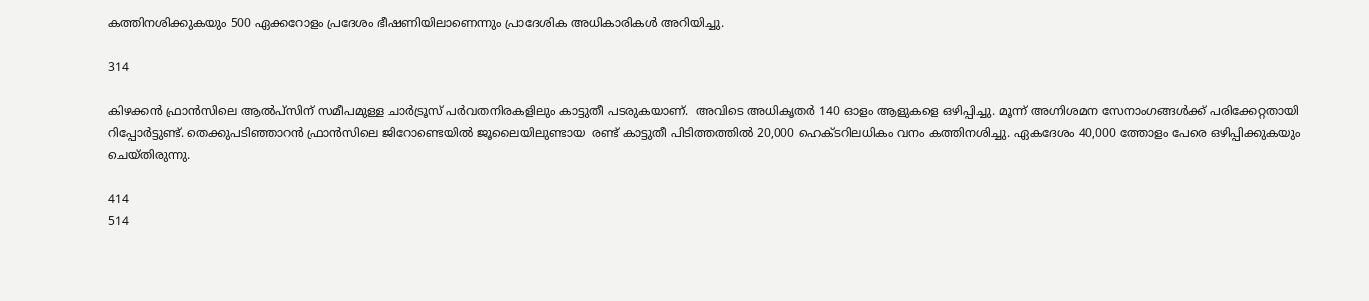കത്തിനശിക്കുകയും 500 ഏക്കറോളം പ്രദേശം ഭീഷണിയിലാണെന്നും പ്രാദേശിക അധികാരികൾ അറിയിച്ചു.

314

കിഴക്കൻ ഫ്രാൻസിലെ ആൽപ്‌സിന് സമീപമുള്ള ചാർട്രൂസ് പർവതനിരകളിലും കാട്ടുതീ പടരുകയാണ്.  അവിടെ അധികൃതർ 140 ഓളം ആളുകളെ ഒഴിപ്പിച്ചു. മൂന്ന് അഗ്നിശമന സേനാംഗങ്ങൾക്ക് പരിക്കേറ്റതായി റിപ്പോര്‍ട്ടുണ്ട്. തെക്കുപടിഞ്ഞാറൻ ഫ്രാൻസിലെ ജിറോണ്ടെയില്‍ ജൂലൈയിലുണ്ടായ  രണ്ട് കാട്ടുതീ പിടിത്തത്തില്‍ 20,000 ഹെക്ടറിലധികം വനം കത്തിനശിച്ചു. ഏകദേശം 40,000 ത്തോളം പേരെ ഒഴിപ്പിക്കുകയും ചെയ്തിരുന്നു.

414
514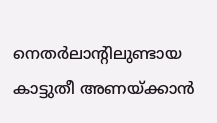നെതര്‍ലാന്‍റിലുണ്ടായ കാട്ടുതീ അണയ്ക്കാന്‍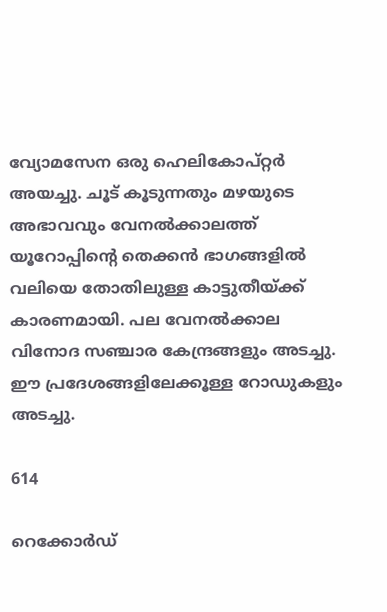വ്യോമസേന ഒരു ഹെലികോപ്റ്റർ അയച്ചു. ചൂട് കൂടുന്നതും മഴയുടെ അഭാവവും വേനൽക്കാലത്ത് യൂറോപ്പിന്‍റെ തെക്കന്‍ ഭാഗങ്ങളില്‍ വലിയെ തോതിലുള്ള കാട്ടുതീയ്ക്ക് കാരണമായി. പല വേനല്‍ക്കാല വിനോദ സഞ്ചാര കേന്ദ്രങ്ങളും അടച്ചു. ഈ പ്രദേശങ്ങളിലേക്കൂള്ള റോഡുകളും അടച്ചു.

614

റെക്കോർഡ്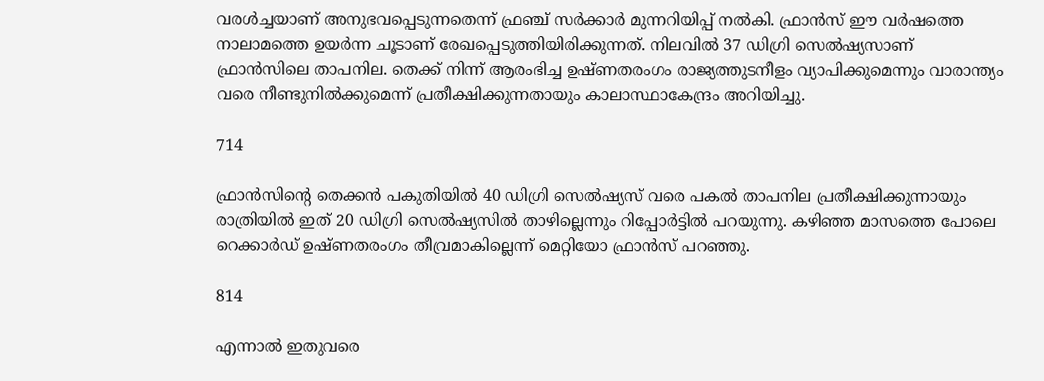വരൾച്ചയാണ് അനുഭവപ്പെടുന്നതെന്ന് ഫ്രഞ്ച് സർക്കാർ മുന്നറിയിപ്പ് നല്‍കി. ഫ്രാൻസ് ഈ വർഷത്തെ നാലാമത്തെ ഉയര്‍ന്ന ചൂടാണ് രേഖപ്പെടുത്തിയിരിക്കുന്നത്. നിലവില്‍ 37 ഡിഗ്രി സെല്‍ഷ്യസാണ് ഫ്രാന്‍സിലെ താപനില. തെക്ക് നിന്ന് ആരംഭിച്ച ഉഷ്ണതരംഗം രാജ്യത്തുടനീളം വ്യാപിക്കുമെന്നും വാരാന്ത്യം വരെ നീണ്ടുനിൽക്കുമെന്ന് പ്രതീക്ഷിക്കുന്നതായും കാലാസ്ഥാകേന്ദ്രം അറിയിച്ചു.

714

ഫ്രാൻസിന്‍റെ തെക്കൻ പകുതിയിൽ 40 ഡിഗ്രി സെല്‍ഷ്യസ് വരെ പകൽ താപനില പ്രതീക്ഷിക്കുന്നായും രാത്രിയിൽ ഇത് 20 ഡിഗ്രി സെല്‍ഷ്യസില്‍ താഴില്ലെന്നും റിപ്പോര്‍ട്ടില്‍ പറയുന്നു. കഴിഞ്ഞ മാസത്തെ പോലെ റെക്കാര്‍ഡ് ഉഷ്ണതരംഗം തീവ്രമാകില്ലെന്ന് മെറ്റിയോ ഫ്രാൻസ് പറഞ്ഞു.

814

എന്നാൽ ഇതുവരെ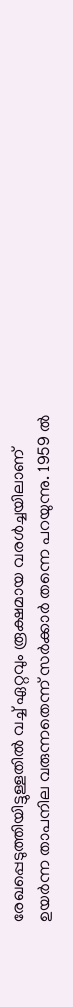രേഖപ്പെടുത്തിയിട്ടുള്ളതിൽ വച്ച് ഏറ്റവും രൂക്ഷമായ വരൾച്ചയിലാണ് ഉയർന്ന താപനില വരുന്നതെന്ന് സർക്കാർ തന്നെ പറയുന്നു. 1959 ൽ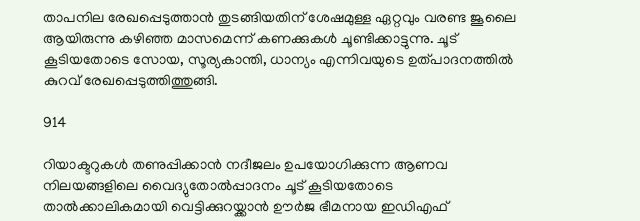താപനില രേഖപ്പെടുത്താന്‍ തുടങ്ങിയതിന് ശേഷമുള്ള ഏറ്റവും വരണ്ട ജൂലൈ ആയിരുന്നു കഴിഞ്ഞ മാസമെന്ന് കണക്കുകള്‍ ചൂണ്ടിക്കാട്ടുന്നു. ചൂട് കൂടിയതോടെ സോയ, സൂര്യകാന്തി, ധാന്യം എന്നിവയുടെ ഉത്പാദനത്തിൽ കുറവ് രേഖപ്പെടുത്തിത്തുങ്ങി.

914

റിയാക്ടറുകൾ തണുപ്പിക്കാൻ നദീജലം ഉപയോഗിക്കുന്ന ആണവ നിലയങ്ങളിലെ വൈദ്യുതോൽപ്പാദനം ചൂട് കൂടിയതോടെ താൽക്കാലികമായി വെട്ടിക്കുറയ്ക്കാൻ ഊർജ ഭീമനായ ഇഡിഎഫ്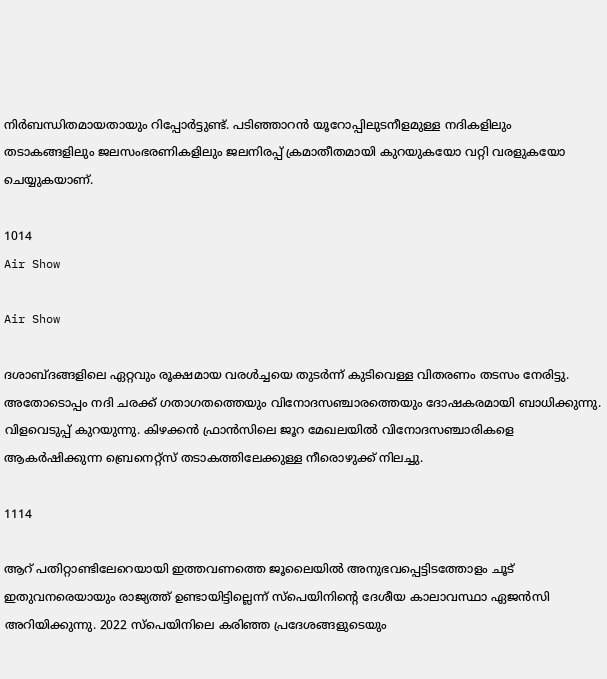നിര്‍ബന്ധിതമായതായും റിപ്പോര്‍ട്ടുണ്ട്. പടിഞ്ഞാറൻ യൂറോപ്പിലുടനീളമുള്ള നദികളിലും തടാകങ്ങളിലും ജലസംഭരണികളിലും ജലനിരപ്പ് ക്രമാതീതമായി കുറയുകയോ വറ്റി വരളുകയോ ചെയ്യുകയാണ്.

1014
Air Show

Air Show

ദശാബ്ദങ്ങളിലെ ഏറ്റവും രൂക്ഷമായ വരൾച്ചയെ തുടര്‍ന്ന് കുടിവെള്ള വിതരണം തടസം നേരിട്ടു. അതോടൊപ്പം നദി ചരക്ക് ഗതാഗതത്തെയും വിനോദസഞ്ചാരത്തെയും ദോഷകരമായി ബാധിക്കുന്നു. വിളവെടുപ്പ് കുറയുന്നു. കിഴക്കൻ ഫ്രാൻസിലെ ജൂറ മേഖലയില്‍ വിനോദസഞ്ചാരികളെ ആകർഷിക്കുന്ന ബ്രെനെറ്റ്സ് തടാകത്തിലേക്കുള്ള നീരൊഴുക്ക് നിലച്ചു.

1114

ആറ് പതിറ്റാണ്ടിലേറെയായി ഇത്തവണത്തെ ജൂലൈയില്‍ അനുഭവപ്പെട്ടിടത്തോളം ചൂട് ഇതുവനരെയായും രാജ്യത്ത് ഉണ്ടായിട്ടില്ലെന്ന് സ്‌പെയിനിന്‍റെ ദേശീയ കാലാവസ്ഥാ ഏജൻസി അറിയിക്കുന്നു. 2022 സ്പെയിനിലെ കരിഞ്ഞ പ്രദേശങ്ങളുടെയും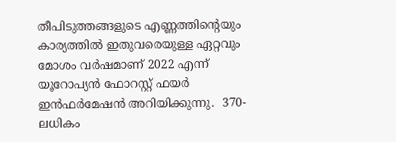തീപിടുത്തങ്ങളുടെ എണ്ണത്തിന്‍റെയും കാര്യത്തിൽ ഇതുവരെയുള്ള ഏറ്റവും മോശം വർഷമാണ് 2022 എന്ന് യൂറോപ്യൻ ഫോറസ്റ്റ് ഫയർ ഇൻഫർമേഷൻ അറിയിക്കുന്നു.  370-ലധികം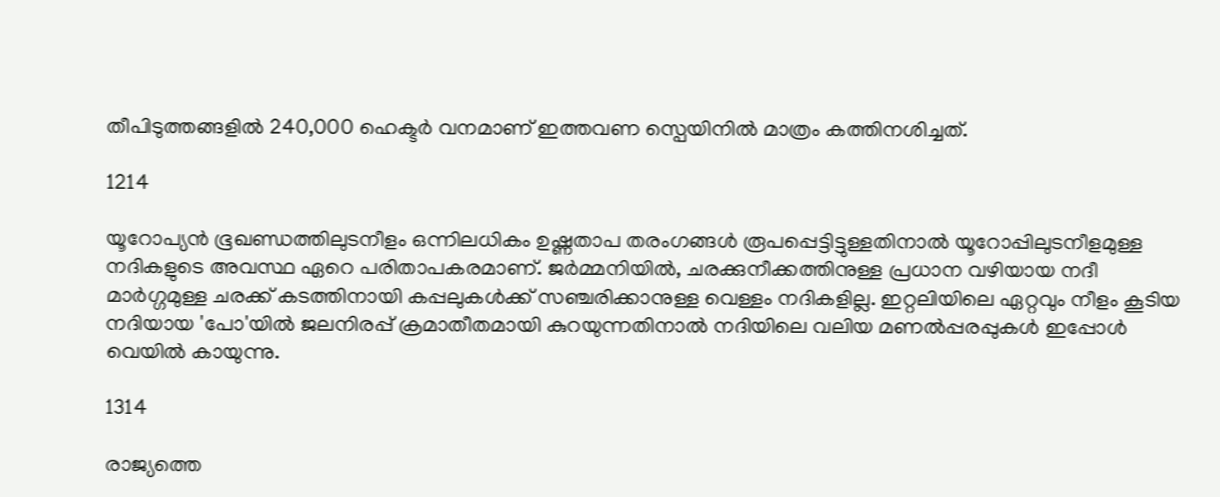തീപിടുത്തങ്ങളിൽ 240,000 ഹെക്ടര്‍ വനമാണ് ഇത്തവണ സ്പെയിനില്‍ മാത്രം കത്തിനശിച്ചത്.

1214

യൂറോപ്യന്‍ ഭൂഖണ്ഡത്തിലുടനീളം ഒന്നിലധികം ഉഷ്ണതാപ തരംഗങ്ങൾ രൂപപ്പെട്ടിട്ടുള്ളതിനാല്‍ യൂറോപ്പിലുടനീളമുള്ള നദികളുടെ അവസ്ഥ ഏറെ പരിതാപകരമാണ്. ജർമ്മനിയിൽ, ചരക്കുനീക്കത്തിനുള്ള പ്രധാന വഴിയായ നദീ മാര്‍ഗ്ഗമുള്ള ചരക്ക് കടത്തിനായി കപ്പലുകള്‍ക്ക് സഞ്ചരിക്കാനുള്ള വെള്ളം നദികളില്ല. ഇറ്റലിയിലെ ഏറ്റവും നീളം കൂടിയ നദിയായ 'പോ'യില്‍ ജലനിരപ്പ് ക്രമാതീതമായി കുറയുന്നതിനാൽ നദിയിലെ വലിയ മണല്‍പ്പരപ്പുകള്‍ ഇപ്പോള്‍ വെയില്‍ കായുന്നു.

1314

രാജ്യത്തെ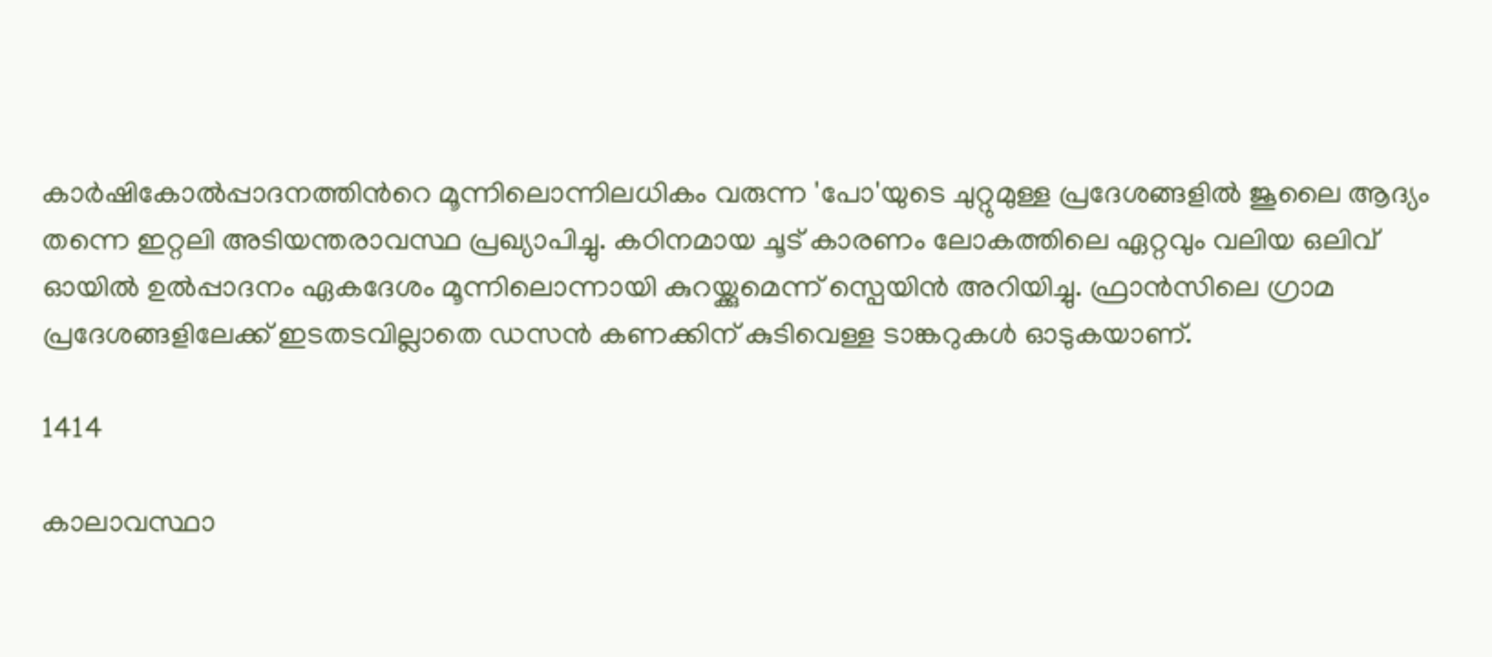കാർഷികോൽപ്പാദനത്തിന്‍റെ മൂന്നിലൊന്നിലധികം വരുന്ന 'പോ'യുടെ ചുറ്റുമുള്ള പ്രദേശങ്ങളിൽ ജൂലൈ ആദ്യം തന്നെ ഇറ്റലി അടിയന്തരാവസ്ഥ പ്രഖ്യാപിച്ചു. കഠിനമായ ചൂട് കാരണം ലോകത്തിലെ ഏറ്റവും വലിയ ഒലിവ് ഓയിൽ ഉൽപ്പാദനം ഏകദേശം മൂന്നിലൊന്നായി കുറയ്ക്കുമെന്ന് സ്പെയിന്‍ അറിയിച്ചു. ഫ്രാന്‍സിലെ ഗ്രാമ പ്രദേശങ്ങളിലേക്ക് ഇടതടവില്ലാതെ ഡസന്‍ കണക്കിന് കുടിവെള്ള ടാങ്കറുകള്‍ ഓടുകയാണ്.

1414

കാലാവസ്ഥാ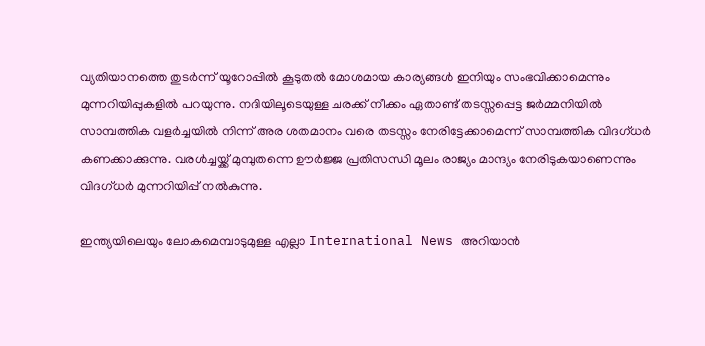വ്യതിയാനത്തെ തുടര്‍ന്ന് യൂറോപ്പില്‍ കൂടുതല്‍ മോശമായ കാര്യങ്ങള്‍ ഇനിയും സംഭവിക്കാമെന്നും മുന്നറിയിപ്പുകളില്‍ പറയുന്നു. നദിയിലൂടെയുള്ള ചരക്ക് നീക്കം ഏതാണ്ട് തടസ്സപ്പെട്ട ജര്‍മ്മനിയില്‍ സാമ്പത്തിക വളർച്ചയിൽ നിന്ന് അര ശതമാനം വരെ തടസ്സം നേരിട്ടേക്കാമെന്ന് സാമ്പത്തിക വിദഗ്ധർ കണക്കാക്കുന്നു. വരൾച്ചയ്ക്ക് മുമ്പുതന്നെ ഊർജ്ജ പ്രതിസന്ധി മൂലം രാജ്യം മാന്ദ്യം നേരിടുകയാണെന്നും വിദഗ്ധർ മുന്നറിയിപ്പ് നൽകുന്നു.

ഇന്ത്യയിലെയും ലോകമെമ്പാടുമുള്ള എല്ലാ International News അറിയാൻ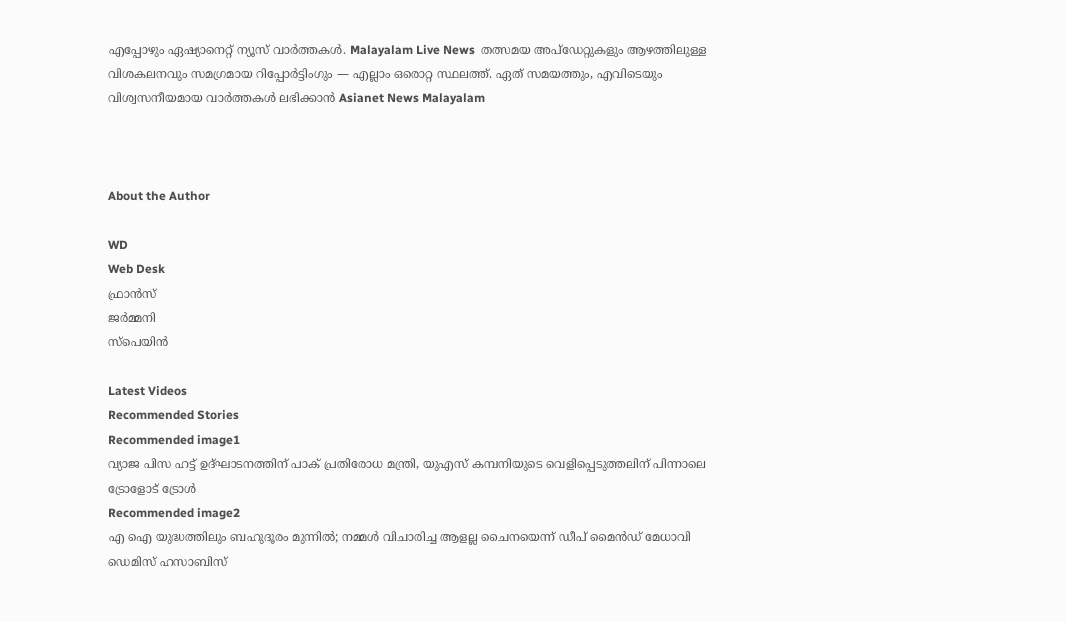എപ്പോഴും ഏഷ്യാനെറ്റ് ന്യൂസ് വാർത്തകൾ. Malayalam Live News  തത്സമയ അപ്‌ഡേറ്റുകളും ആഴത്തിലുള്ള വിശകലനവും സമഗ്രമായ റിപ്പോർട്ടിംഗും — എല്ലാം ഒരൊറ്റ സ്ഥലത്ത്. ഏത് സമയത്തും, എവിടെയും വിശ്വസനീയമായ വാർത്തകൾ ലഭിക്കാൻ Asianet News Malayalam



About the Author

WD
Web Desk
ഫ്രാൻസ്
ജർമ്മനി
സ്പെയിൻ

Latest Videos
Recommended Stories
Recommended image1
വ്യാജ പിസ ഹട്ട് ഉദ്ഘാടനത്തിന് പാക് പ്രതിരോധ മന്ത്രി, യുഎസ് കമ്പനിയുടെ വെളിപ്പെടുത്തലിന് പിന്നാലെ ട്രോളോട് ട്രോൾ
Recommended image2
എ ഐ യുദ്ധത്തിലും ബഹുദൂരം മുന്നിൽ; നമ്മൾ വിചാരിച്ച ആളല്ല ചൈനയെന്ന് ഡീപ് മൈൻഡ് മേധാവി ഡെമിസ് ഹസാബിസ്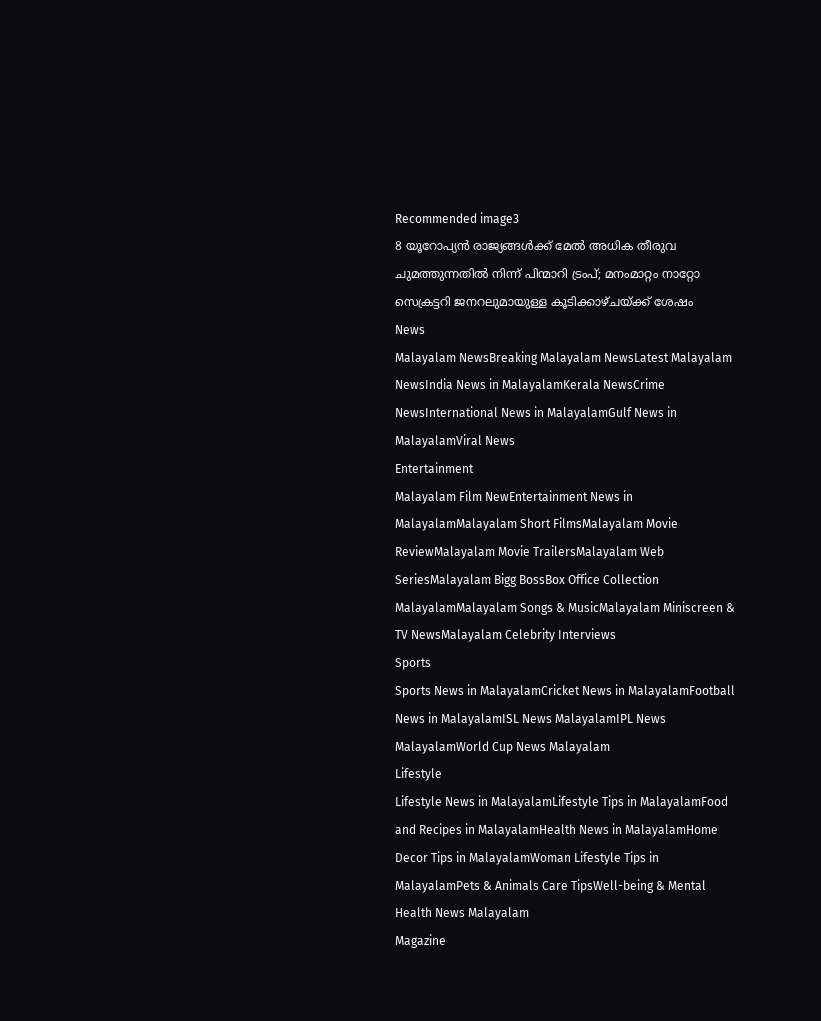Recommended image3
8 യൂറോപ്യൻ രാജ്യങ്ങൾക്ക് മേല്‍ അധിക തീരുവ ചുമത്തുന്നതില്‍ നിന്ന് പിന്മാറി ട്രംപ്; മനംമാറ്റം നാറ്റോ സെക്രട്ടറി ജനറലുമായുള്ള കൂടിക്കാഴ്ചയ്ക്ക് ശേഷം
News
Malayalam NewsBreaking Malayalam NewsLatest Malayalam NewsIndia News in MalayalamKerala NewsCrime NewsInternational News in MalayalamGulf News in MalayalamViral News
Entertainment
Malayalam Film NewEntertainment News in MalayalamMalayalam Short FilmsMalayalam Movie ReviewMalayalam Movie TrailersMalayalam Web SeriesMalayalam Bigg BossBox Office Collection MalayalamMalayalam Songs & MusicMalayalam Miniscreen & TV NewsMalayalam Celebrity Interviews
Sports
Sports News in MalayalamCricket News in MalayalamFootball News in MalayalamISL News MalayalamIPL News MalayalamWorld Cup News Malayalam
Lifestyle
Lifestyle News in MalayalamLifestyle Tips in MalayalamFood and Recipes in MalayalamHealth News in MalayalamHome Decor Tips in MalayalamWoman Lifestyle Tips in MalayalamPets & Animals Care TipsWell-being & Mental Health News Malayalam
Magazine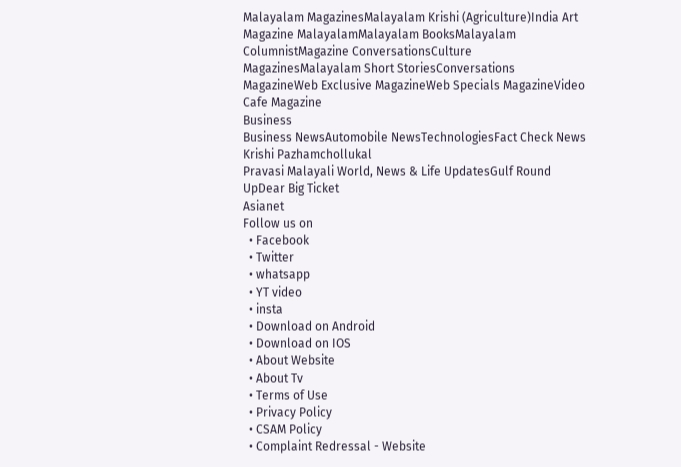Malayalam MagazinesMalayalam Krishi (Agriculture)India Art Magazine MalayalamMalayalam BooksMalayalam ColumnistMagazine ConversationsCulture MagazinesMalayalam Short StoriesConversations MagazineWeb Exclusive MagazineWeb Specials MagazineVideo Cafe Magazine
Business
Business NewsAutomobile NewsTechnologiesFact Check News
Krishi Pazhamchollukal
Pravasi Malayali World, News & Life UpdatesGulf Round UpDear Big Ticket
Asianet
Follow us on
  • Facebook
  • Twitter
  • whatsapp
  • YT video
  • insta
  • Download on Android
  • Download on IOS
  • About Website
  • About Tv
  • Terms of Use
  • Privacy Policy
  • CSAM Policy
  • Complaint Redressal - Website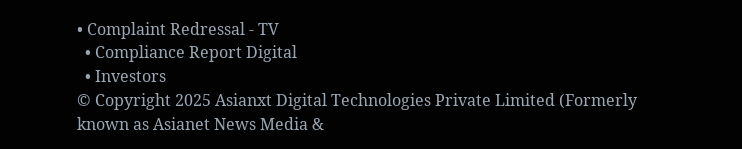• Complaint Redressal - TV
  • Compliance Report Digital
  • Investors
© Copyright 2025 Asianxt Digital Technologies Private Limited (Formerly known as Asianet News Media &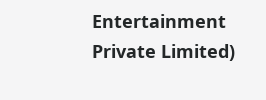Entertainment Private Limited)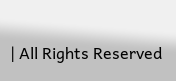| All Rights Reserved